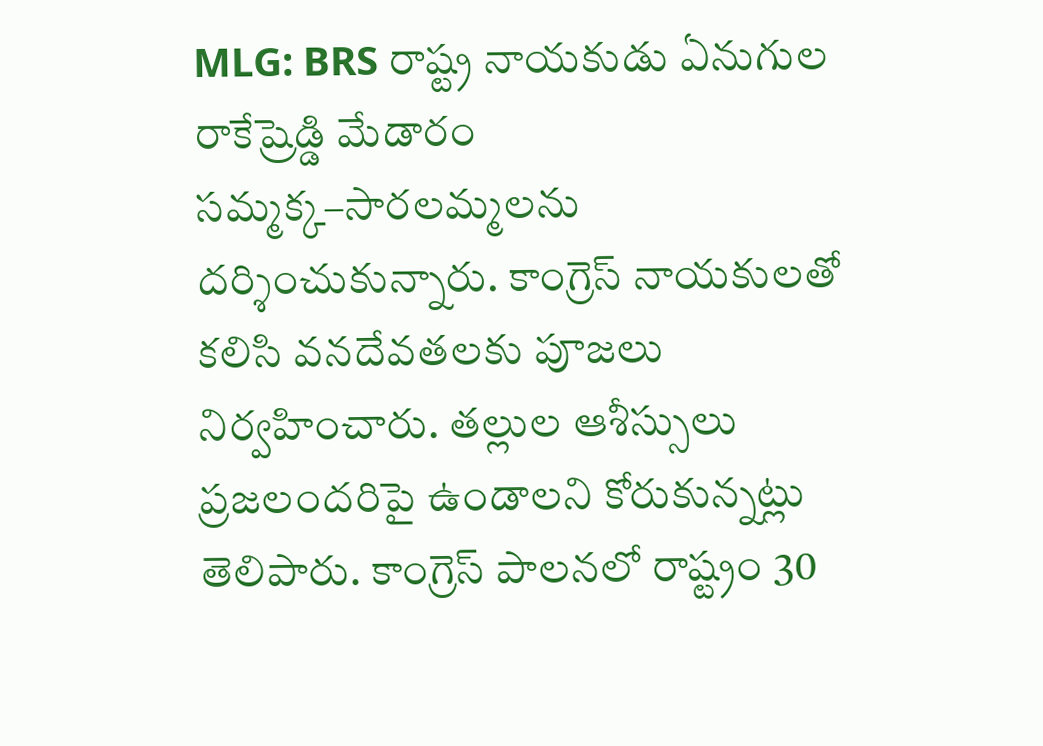MLG: BRS రాష్ట్ర నాయకుడు ఏనుగుల రాకేష్రెడ్డి మేడారం సమ్మక్క–సారలమ్మలను దర్శించుకున్నారు. కాంగ్రెస్ నాయకులతో కలిసి వనదేవతలకు పూజలు నిర్వహించారు. తల్లుల ఆశీస్సులు ప్రజలందరిపై ఉండాలని కోరుకున్నట్లు తెలిపారు. కాంగ్రెస్ పాలనలో రాష్ట్రం 30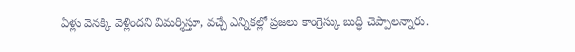ఏళ్లు వెనక్కి వెళ్లిందని విమర్శిస్తూ, వచ్చే ఎన్నికల్లో ప్రజలు కాంగ్రెస్కు బుద్ధి చెప్పాలన్నారు.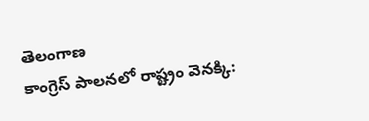తెలంగాణ
కాంగ్రెస్ పాలనలో రాష్ట్రం వెనక్కి: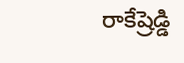రాకేష్రెడ్డి